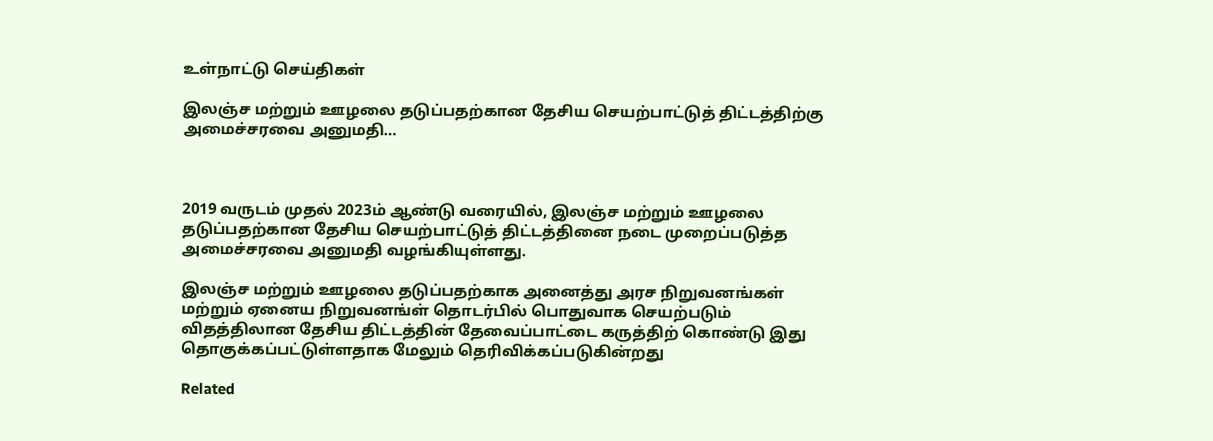உள்நாட்டு செய்திகள்

இலஞ்ச மற்றும் ஊழலை தடுப்பதற்கான தேசிய செயற்பாட்டுத் திட்டத்திற்கு அமைச்சரவை அனுமதி…



2019 வருடம் முதல் 2023ம் ஆண்டு வரையில், இலஞ்ச மற்றும் ஊழலை தடுப்பதற்கான தேசிய செயற்பாட்டுத் திட்டத்தினை நடை முறைப்படுத்த அமைச்சரவை அனுமதி வழங்கியுள்ளது.

இலஞ்ச மற்றும் ஊழலை தடுப்பதற்காக அனைத்து அரச நிறுவனங்கள் மற்றும் ஏனைய நிறுவனங்ள் தொடர்பில் பொதுவாக செயற்படும் விதத்திலான தேசிய திட்டத்தின் தேவைப்பாட்டை கருத்திற் கொண்டு இது தொகுக்கப்பட்டுள்ளதாக மேலும் தெரிவிக்கப்படுகின்றது

Related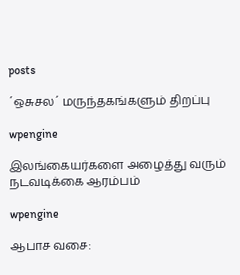posts

´ஒசுசல´ மருந்தகங்களும் திறப்பு

wpengine

இலங்கையர்களை அழைத்து வரும் நடவடிக்கை ஆரம்பம்

wpengine

ஆபாச வசை: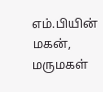எம்.பியின் மகன், மருமகள்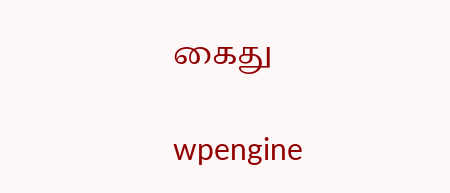கைது

wpengine